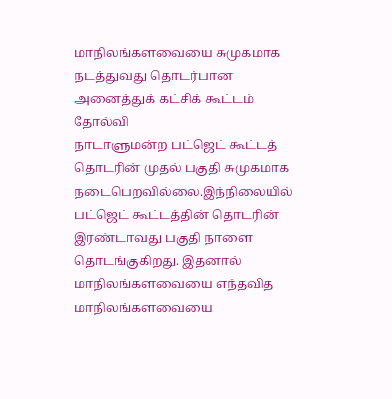மாநிலங்களவையை சுமுகமாக நடத்துவது தொடர்பான அனைத்துக் கட்சிக் கூட்டம் தோல்வி
நாடாளுமன்ற பட்ஜெட் கூட்டத் தொடரின் முதல் பகுதி சுமுகமாக நடைபெறவில்லை.இந்நிலையில் பட்ஜெட் கூட்டத்தின் தொடரின் இரண்டாவது பகுதி நாளை தொடங்குகிறது. இதனால் மாநிலங்களவையை எந்தவித
மாநிலங்களவையை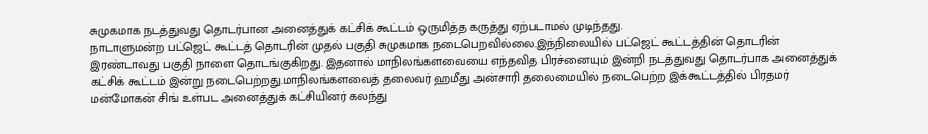சுமுகமாக நடத்துவது தொடர்பான அனைத்துக் கட்சிக் கூட்டம் ஒருமித்த கருத்து ஏற்படாமல் முடிந்தது.
நாடாளுமன்ற பட்ஜெட் கூட்டத் தொடரின் முதல் பகுதி சுமுகமாக நடைபெறவில்லை.இந்நிலையில் பட்ஜெட் கூட்டத்தின் தொடரின் இரண்டாவது பகுதி நாளை தொடங்குகிறது. இதனால் மாநிலங்களவையை எந்தவித பிரச்னையும் இன்றி நடத்துவது தொடர்பாக அனைத்துக் கட்சிக் கூட்டம் இன்று நடைபெற்றது.மாநிலங்களவைத் தலைவர் ஹமீது அன்சாரி தலைமையில் நடைபெற்ற இக்கூட்டத்தில் பிரதமர் மன்மோகன் சிங் உள்பட அனைத்துக் கட்சியினர் கலந்து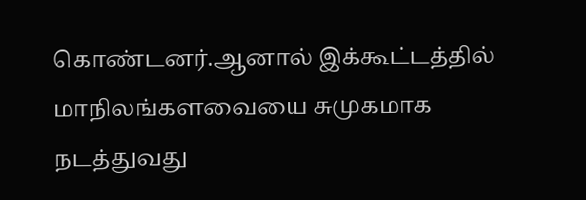கொண்டனர்.ஆனால் இக்கூட்டத்தில் மாநிலங்களவையை சுமுகமாக நடத்துவது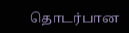தொடர்பான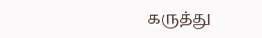கருத்து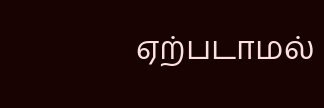ஏற்படாமல்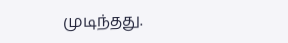முடிந்தது.